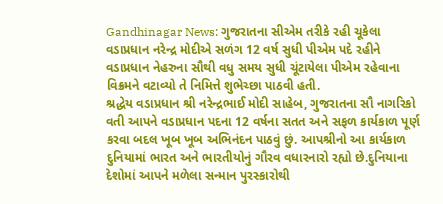Gandhinagar News: ગુજરાતના સીએમ તરીકે રહી ચૂકેલા વડાપ્રધાન નરેન્દ્ર મોદીએ સળંગ 12 વર્ષ સુધી પીએમ પદે રહીને વડાપ્રધાન નેહરુના સૌથી વધુ સમય સુધી ચૂંટાયેલા પીએમ રહેવાના વિક્રમને વટાવ્યો તે નિમિત્તે શુભેચ્છા પાઠવી હતી.
શ્રદ્ધેય વડાપ્રધાન શ્રી નરેન્દ્રભાઈ મોદી સાહેબ, ગુજરાતના સૌ નાગરિકો વતી આપને વડાપ્રધાન પદના 12 વર્ષના સતત અને સફળ કાર્યકાળ પૂર્ણ કરવા બદલ ખૂબ ખૂબ અભિનંદન પાઠવું છું. આપશ્રીનો આ કાર્યકાળ દુનિયામાં ભારત અને ભારતીયોનું ગૌરવ વધારનારો રહ્યો છે.દુનિયાના દેશોમાં આપને મળેલા સન્માન પુરસ્કારોથી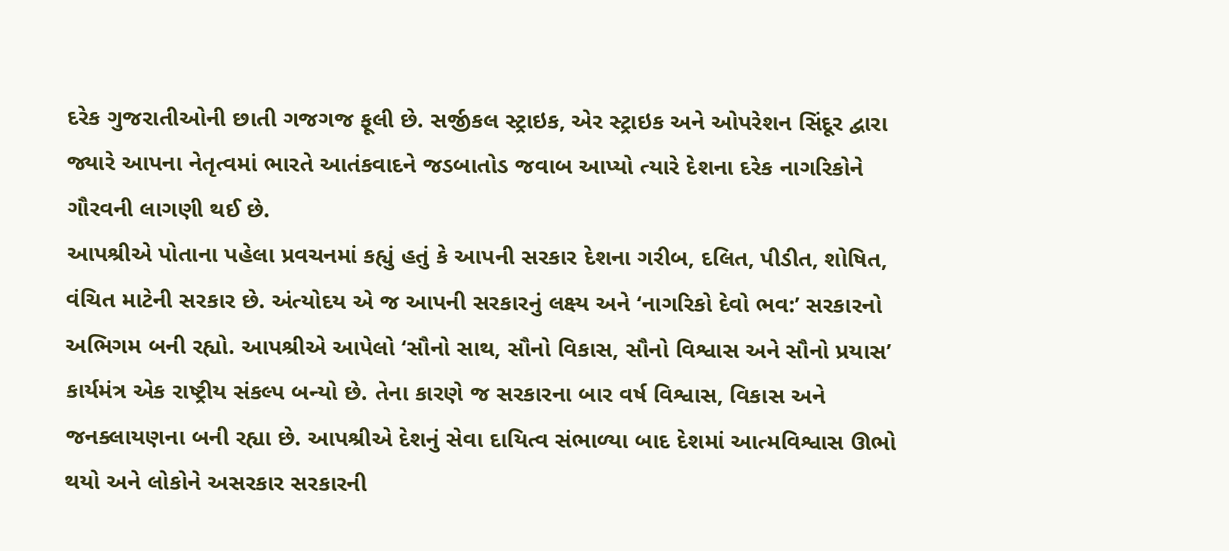દરેક ગુજરાતીઓની છાતી ગજગજ ફૂલી છે. સર્જીકલ સ્ટ્રાઇક, એર સ્ટ્રાઇક અને ઓપરેશન સિંદૂર દ્વારા જ્યારે આપના નેતૃત્વમાં ભારતે આતંકવાદને જડબાતોડ જવાબ આપ્યો ત્યારે દેશના દરેક નાગરિકોને ગૌરવની લાગણી થઈ છે.
આપશ્રીએ પોતાના પહેલા પ્રવચનમાં કહ્યું હતું કે આપની સરકાર દેશના ગરીબ, દલિત, પીડીત, શોષિત, વંચિત માટેની સરકાર છે. અંત્યોદય એ જ આપની સરકારનું લક્ષ્ય અને ‘નાગરિકો દેવો ભવ:’ સરકારનો અભિગમ બની રહ્યો. આપશ્રીએ આપેલો ‘સૌનો સાથ, સૌનો વિકાસ, સૌનો વિશ્વાસ અને સૌનો પ્રયાસ’ કાર્યમંત્ર એક રાષ્ટ્રીય સંકલ્પ બન્યો છે. તેના કારણે જ સરકારના બાર વર્ષ વિશ્વાસ, વિકાસ અને જનક્લાયણના બની રહ્યા છે. આપશ્રીએ દેશનું સેવા દાયિત્વ સંભાળ્યા બાદ દેશમાં આત્મવિશ્વાસ ઊભો થયો અને લોકોને અસરકાર સરકારની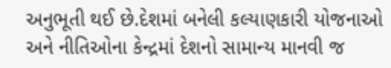અનુભૂતી થઈ છે.દેશમાં બનેલી કલ્યાણકારી યોજનાઓ અને નીતિઓના કેન્દ્રમાં દેશનો સામાન્ય માનવી જ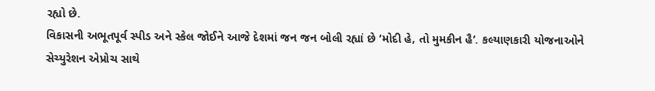રહ્યો છે.
વિકાસની અભૂતપૂર્વ સ્પીડ અને સ્કેલ જોઈને આજે દેશમાં જન જન બોલી રહ્યાં છે ‘મોદી હે, તો મુમકીન હૈ’. કલ્યાણકારી યોજનાઓને સેચ્યુરેશન એપ્રોચ સાથે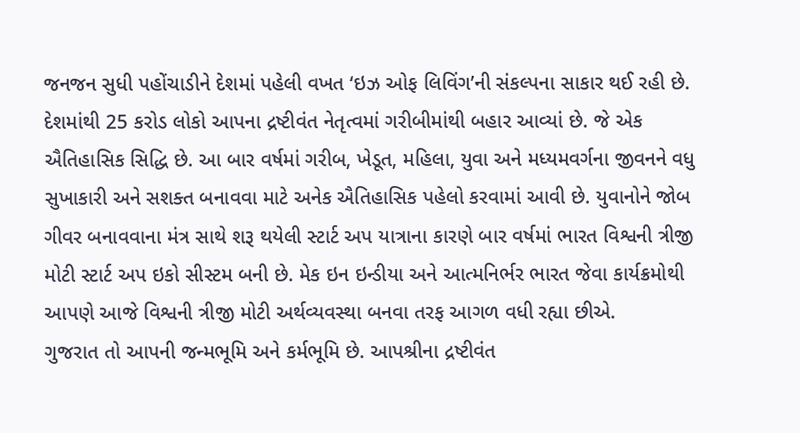જનજન સુધી પહોંચાડીને દેશમાં પહેલી વખત ‘ઇઝ ઓફ લિવિંગ’ની સંકલ્પના સાકાર થઈ રહી છે. દેશમાંથી 25 કરોડ લોકો આપના દ્રષ્ટીવંત નેતૃત્વમાં ગરીબીમાંથી બહાર આવ્યાં છે. જે એક ઐતિહાસિક સિદ્ધિ છે. આ બાર વર્ષમાં ગરીબ, ખેડૂત, મહિલા, યુવા અને મધ્યમવર્ગના જીવનને વધુ સુખાકારી અને સશક્ત બનાવવા માટે અનેક ઐતિહાસિક પહેલો કરવામાં આવી છે. યુવાનોને જોબ ગીવર બનાવવાના મંત્ર સાથે શરૂ થયેલી સ્ટાર્ટ અપ યાત્રાના કારણે બાર વર્ષમાં ભારત વિશ્વની ત્રીજી મોટી સ્ટાર્ટ અપ ઇકો સીસ્ટમ બની છે. મેક ઇન ઇન્ડીયા અને આત્મનિર્ભર ભારત જેવા કાર્યક્રમોથી આપણે આજે વિશ્વની ત્રીજી મોટી અર્થવ્યવસ્થા બનવા તરફ આગળ વધી રહ્યા છીએ.
ગુજરાત તો આપની જન્મભૂમિ અને કર્મભૂમિ છે. આપશ્રીના દ્રષ્ટીવંત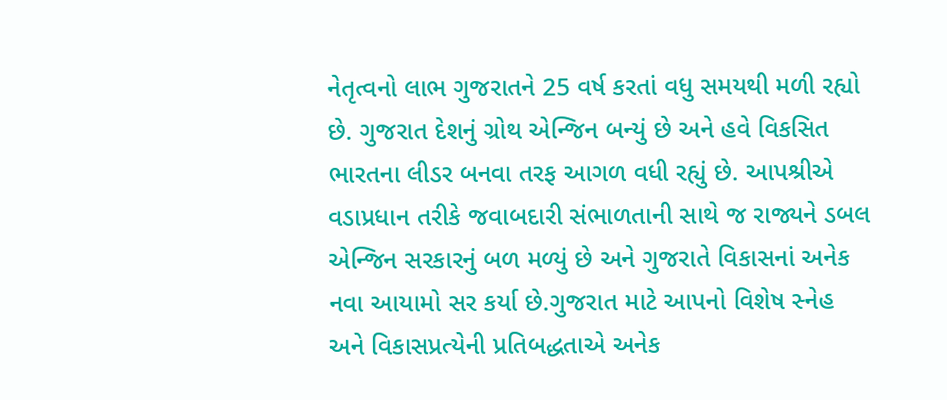નેતૃત્વનો લાભ ગુજરાતને 25 વર્ષ કરતાં વધુ સમયથી મળી રહ્યો છે. ગુજરાત દેશનું ગ્રોથ એન્જિન બન્યું છે અને હવે વિકસિત ભારતના લીડર બનવા તરફ આગળ વધી રહ્યું છે. આપશ્રીએ વડાપ્રધાન તરીકે જવાબદારી સંભાળતાની સાથે જ રાજ્યને ડબલ એન્જિન સરકારનું બળ મળ્યું છે અને ગુજરાતે વિકાસનાં અનેક નવા આયામો સર કર્યા છે.ગુજરાત માટે આપનો વિશેષ સ્નેહ અને વિકાસપ્રત્યેની પ્રતિબદ્ધતાએ અનેક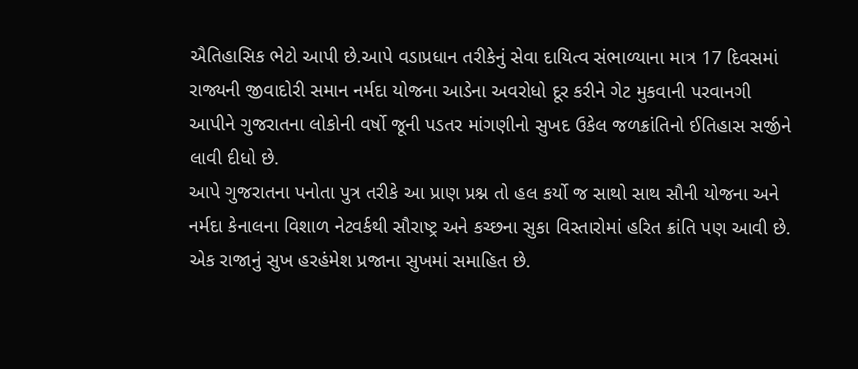ઐતિહાસિક ભેટો આપી છે.આપે વડાપ્રધાન તરીકેનું સેવા દાયિત્વ સંભાળ્યાના માત્ર 17 દિવસમાં રાજ્યની જીવાદોરી સમાન નર્મદા યોજના આડેના અવરોધો દૂર કરીને ગેટ મુકવાની પરવાનગી આપીને ગુજરાતના લોકોની વર્ષો જૂની પડતર માંગણીનો સુખદ ઉકેલ જળક્રાંતિનો ઈતિહાસ સર્જીને લાવી દીધો છે.
આપે ગુજરાતના પનોતા પુત્ર તરીકે આ પ્રાણ પ્રશ્ન તો હલ કર્યો જ સાથો સાથ સૌની યોજના અને નર્મદા કેનાલના વિશાળ નેટવર્કથી સૌરાષ્ટ્ર અને કચ્છના સુકા વિસ્તારોમાં હરિત ક્રાંતિ પણ આવી છે. એક રાજાનું સુખ હરહંમેશ પ્રજાના સુખમાં સમાહિત છે.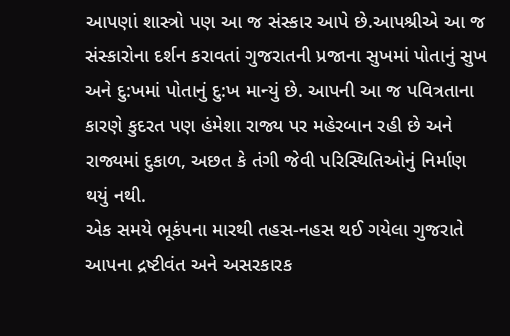આપણાં શાસ્ત્રો પણ આ જ સંસ્કાર આપે છે.આપશ્રીએ આ જ સંસ્કારોના દર્શન કરાવતાં ગુજરાતની પ્રજાના સુખમાં પોતાનું સુખ અને દુ:ખમાં પોતાનું દુ:ખ માન્યું છે. આપની આ જ પવિત્રતાના કારણે કુદરત પણ હંમેશા રાજ્ય પર મહેરબાન રહી છે અને રાજ્યમાં દુકાળ, અછત કે તંગી જેવી પરિસ્થિતિઓનું નિર્માણ થયું નથી.
એક સમયે ભૂકંપના મારથી તહસ-નહસ થઈ ગયેલા ગુજરાતે આપના દ્રષ્ટીવંત અને અસરકારક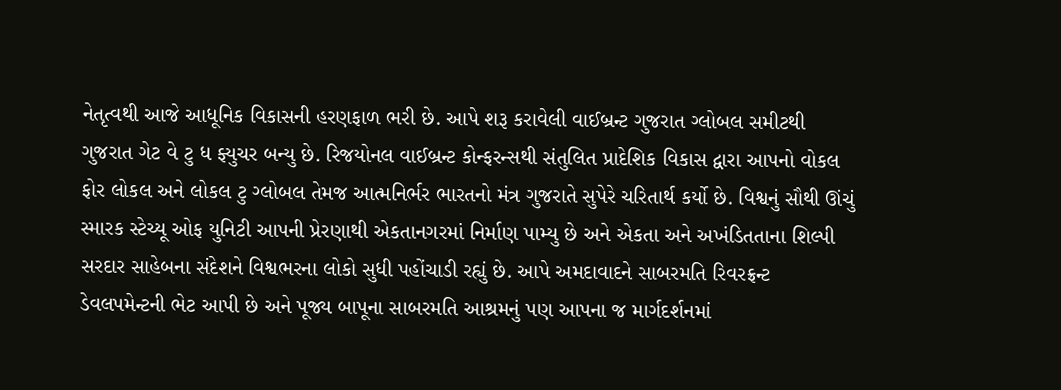નેતૃત્વથી આજે આધૂનિક વિકાસની હરણફાળ ભરી છે. આપે શરૂ કરાવેલી વાઈબ્રન્ટ ગુજરાત ગ્લોબલ સમીટથી ગુજરાત ગેટ વે ટુ ધ ફ્યુચર બન્યુ છે. રિજયોનલ વાઈબ્રન્ટ કોન્ફરન્સથી સંતુલિત પ્રાદેશિક વિકાસ દ્વારા આપનો વોકલ ફોર લોકલ અને લોકલ ટુ ગ્લોબલ તેમજ આત્મનિર્ભર ભારતનો મંત્ર ગુજરાતે સુપેરે ચરિતાર્થ કર્યો છે. વિશ્વનું સૌથી ઊંચું સ્મારક સ્ટેચ્યૂ ઓફ યુનિટી આપની પ્રેરણાથી એકતાનગરમાં નિર્માણ પામ્યુ છે અને એકતા અને અખંડિતતાના શિલ્પી સરદાર સાહેબના સંદેશને વિશ્વભરના લોકો સુધી પહોંચાડી રહ્યું છે. આપે અમદાવાદને સાબરમતિ રિવરફ્રન્ટ ડેવલપમેન્ટની ભેટ આપી છે અને પૂજ્ય બાપૂના સાબરમતિ આશ્રમનું પણ આપના જ માર્ગદર્શનમાં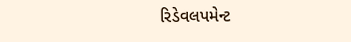રિડેવલપમેન્ટ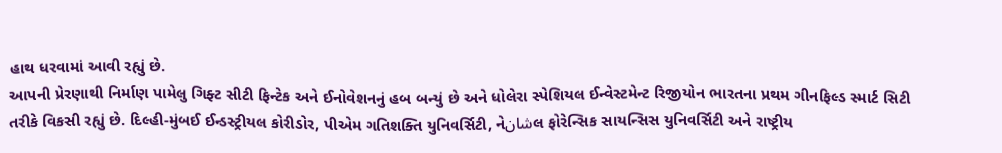હાથ ધરવામાં આવી રહ્યું છે.
આપની પ્રેરણાથી નિર્માણ પામેલુ ગિફ્ટ સીટી ફિન્ટેક અને ઈનોવેશનનું હબ બન્યું છે અને ધોલેરા સ્પેશિયલ ઈન્વેસ્ટમેન્ટ રિજીયોન ભારતના પ્રથમ ગીનફિલ્ડ સ્માર્ટ સિટી તરીકે વિકસી રહ્યું છે. દિલ્હી-મુંબઈ ઈન્ડસ્ટ્રીયલ કોરીડોર, પીએમ ગતિશક્તિ યુનિવર્સિટી, નેشانલ ફોરેન્સિક સાયન્સિસ યુનિવર્સિટી અને રાષ્ટ્રીય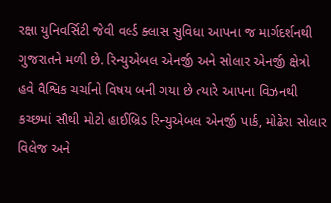રક્ષા યુનિવર્સિટી જેવી વર્લ્ડ ક્લાસ સુવિધા આપના જ માર્ગદર્શનથી ગુજરાતને મળી છે. રિન્યુએબલ એનર્જી અને સોલાર એનર્જી ક્ષેત્રો હવે વૈશ્વિક ચર્ચાનો વિષય બની ગયા છે ત્યારે આપના વિઝનથી કચ્છમાં સૌથી મોટો હાઈબ્રિડ રિન્યુએબલ એનર્જી પાર્ક, મોઢેરા સોલાર વિલેજ અને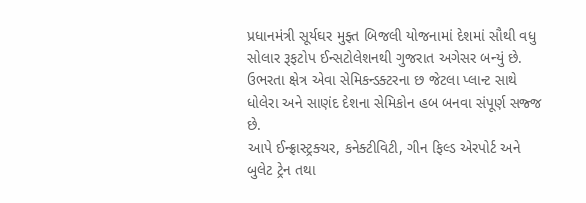પ્રધાનમંત્રી સૂર્યઘર મુફ્ત બિજલી યોજનામાં દેશમાં સૌથી વધુ સોલાર રૂફટોપ ઈન્સટોલેશનથી ગુજરાત અગેસર બન્યું છે. ઉભરતા ક્ષેત્ર એવા સેમિકન્ડક્ટરના છ જેટલા પ્લાન્ટ સાથે ધોલેરા અને સાણંદ દેશના સેમિકોન હબ બનવા સંપૂર્ણ સજ્જ છે.
આપે ઈન્ફ્રાસ્ટ્રક્ચર, કનેક્ટીવિટી, ગીન ફિલ્ડ એરપોર્ટ અને બુલેટ ટ્રેન તથા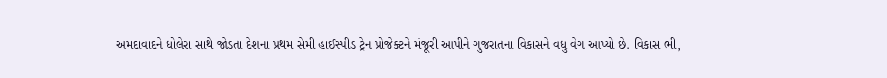અમદાવાદને ધોલેરા સાથે જોડતા દેશના પ્રથમ સેમી હાઈસ્પીડ ટ્રેન પ્રોજેક્ટને મંજૂરી આપીને ગુજરાતના વિકાસને વધુ વેગ આપ્યો છે. વિકાસ ભી,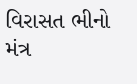વિરાસત ભીનો મંત્ર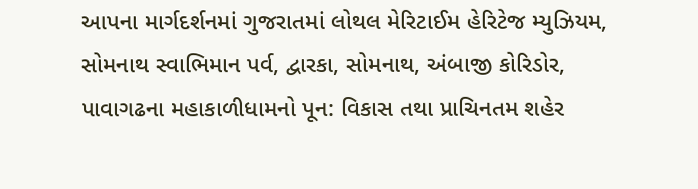આપના માર્ગદર્શનમાં ગુજરાતમાં લોથલ મેરિટાઈમ હેરિટેજ મ્યુઝિયમ, સોમનાથ સ્વાભિમાન પર્વ, દ્વારકા, સોમનાથ, અંબાજી કોરિડોર, પાવાગઢના મહાકાળીધામનો પૂન: વિકાસ તથા પ્રાચિનતમ શહેર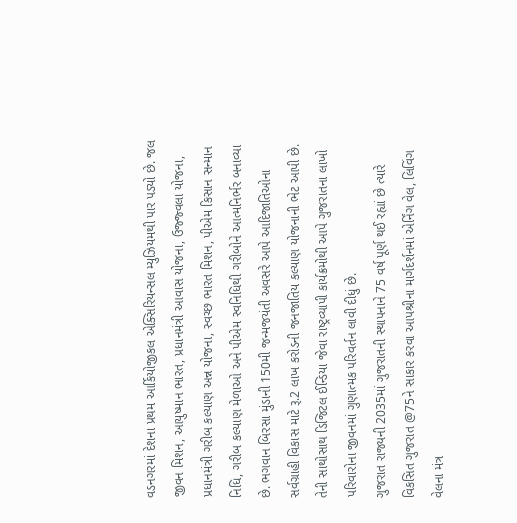વડનગરમાં દેશના પ્રથમ આર્કિયોજીકલ એક્સિરિયન્સલ મ્યુઝિયમથી પાર પડ્યો છે. જલ જીવન મિશન, આયુષ્માન ભારત, પ્રધાનમંત્રી આવાસ યોજના, ઉજ્જ્વલા યોજના, પ્રધાનમંત્રી ગરીબ કલ્યાણ અન્ન યોજના, સ્વચ્છ ભારત મિશન, પીએમ કિસાન સન્માન નિધિ, ગરીબ કલ્યાણ મેળાઓ અને પીએમ સ્વનિધિથી ગરીબોને આત્મનિર્ભર બનાવ્યા છે. ભગવાન બિરસા મુંડાની 150મી જન્મજયંતી અવસરે આપે આદિજાતિઓના સર્વગ્રાહી વિકાસ માટે રૂ.2 લાખ કરોડની જનજાતિય કલ્યાણ યોજનાની ભેટ આપી છે. તેની સાથોસાથ ડિજિટલ ઈન્ડિયા જેવા રાષ્ટ્રવ્યાપી કાર્યક્રમોથી આપે ગુજરાતના લાખો પરિવારોના જીવનમાં ગુણાત્મક પરિવર્તન લાવી દીધું છે.
ગુજરાત રાજ્યની 2035માં ગુજરાતની સ્થાપનાને 75 વર્ષ પૂર્ણ થઈ રહ્યાં છે ત્યારે વિકસિત ગુજરાત @75ને સાકાર કરવા આપશ્રીના માર્ગદર્શનમાં એર્નિંગ વેલ, લિવિંગ વેલના મંત્ર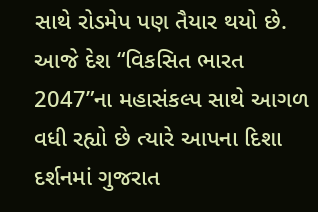સાથે રોડમેપ પણ તૈયાર થયો છે. આજે દેશ “વિકસિત ભારત 2047”ના મહાસંકલ્પ સાથે આગળ વધી રહ્યો છે ત્યારે આપના દિશા દર્શનમાં ગુજરાત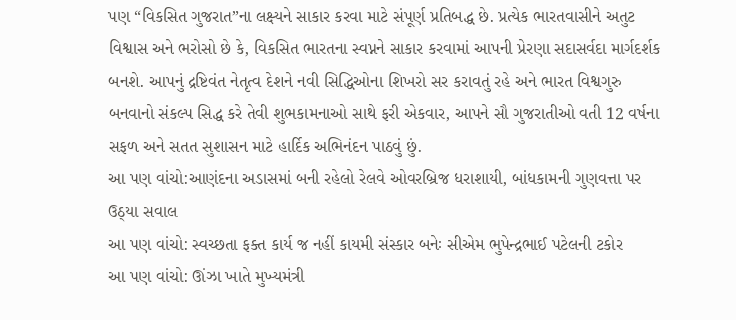પણ “વિકસિત ગુજરાત”ના લક્ષ્યને સાકાર કરવા માટે સંપૂર્ણ પ્રતિબદ્ધ છે. પ્રત્યેક ભારતવાસીને અતુટ વિશ્વાસ અને ભરોસો છે કે, વિકસિત ભારતના સ્વપ્નને સાકાર કરવામાં આપની પ્રેરણા સદાસર્વદા માર્ગદર્શક બનશે. આપનું દ્રષ્ટિવંત નેતૃત્વ દેશને નવી સિદ્ધિઓના શિખરો સર કરાવતું રહે અને ભારત વિશ્વગુરુ બનવાનો સંકલ્પ સિદ્ધ કરે તેવી શુભકામનાઓ સાથે ફરી એકવાર, આપને સૌ ગુજરાતીઓ વતી 12 વર્ષના સફળ અને સતત સુશાસન માટે હાર્દિક અભિનંદન પાઠવું છું.
આ પણ વાંચો:આણંદના અડાસમાં બની રહેલો રેલવે ઓવરબ્રિજ ધરાશાયી, બાંધકામની ગુણવત્તા પર ઉઠ્યા સવાલ
આ પણ વાંચો: સ્વચ્છતા ફક્ત કાર્ય જ નહીં કાયમી સંસ્કાર બનેઃ સીએમ ભુપેન્દ્રભાઈ પટેલની ટકોર
આ પણ વાંચો: ઊંઝા ખાતે મુખ્યમંત્રી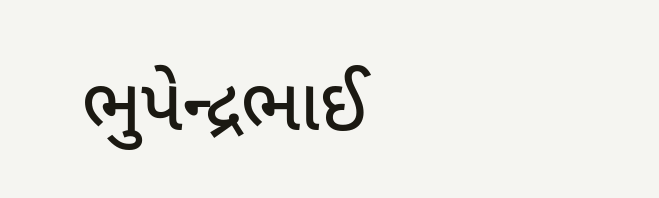ભુપેન્દ્રભાઈ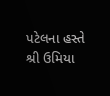પટેલના હસ્તે શ્રી ઉમિયા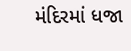મંદિરમાં ધજા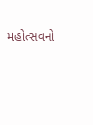મહોત્સવનો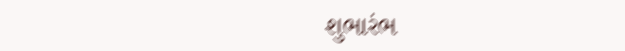શુભારંભ